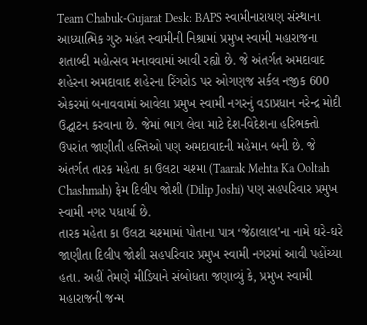Team Chabuk-Gujarat Desk: BAPS સ્વામીનારાયણ સંસ્થાના આધ્યાત્મિક ગુરુ મહંત સ્વામીની નિશ્રામાં પ્રમુખ સ્વામી મહારાજના શતાબ્દી મહોત્સવ મનાવવામાં આવી રહ્યો છે. જે અંતર્ગત અમદાવાદ શહેરના અમદાવાદ શહેરના રિંગરોડ પર ઓગણજ સર્કલ નજીક 600 એકરમાં બનાવવામાં આવેલા પ્રમુખ સ્વામી નગરનું વડાપ્રધાન નરેન્દ્ર મોદી ઉદ્ઘાટન કરવાના છે. જેમાં ભાગ લેવા માટે દેશ-વિદેશના હરિભક્તો ઉપરાંત જાણીતી હસ્તિઓ પણ અમદાવાદની મહેમાન બની છે. જે અંતર્ગત તારક મહેતા કા ઉલટા ચશ્મા (Taarak Mehta Ka Ooltah Chashmah) ફેમ દિલીપ જોશી (Dilip Joshi) પણ સહપરિવાર પ્રમુખ સ્વામી નગર પધાર્યા છે.
તારક મહેતા કા ઉલટા ચશ્મામાં પોતાના પાત્ર ‘જેઠાલાલ’ના નામે ઘરે-ઘરે જાણીતા દિલીપ જોશી સહપરિવાર પ્રમુખ સ્વામી નગરમાં આવી પહોંચ્યા હતા. અહીં તેમણે મીડિયાને સંબોધતા જણાવ્યું કે, પ્રમુખ સ્વામી મહારાજની જન્મ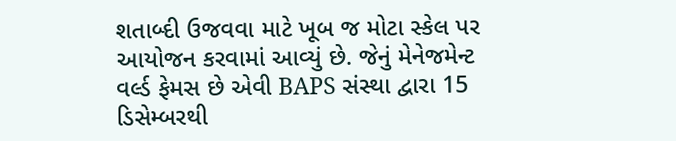શતાબ્દી ઉજવવા માટે ખૂબ જ મોટા સ્કેલ પર આયોજન કરવામાં આવ્યું છે. જેનું મેનેજમેન્ટ વર્લ્ડ ફેમસ છે એવી BAPS સંસ્થા દ્વારા 15 ડિસેમ્બરથી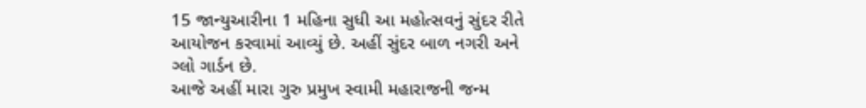15 જાન્યુઆરીના 1 મહિના સુધી આ મહોત્સવનું સુંદર રીતે આયોજન કરવામાં આવ્યું છે. અહીં સુંદર બાળ નગરી અને ગ્લો ગાર્ડન છે.
આજે અહીં મારા ગુરુ પ્રમુખ સ્વામી મહારાજની જન્મ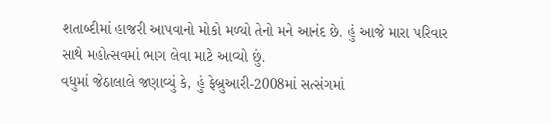શતાબ્દીમાં હાજરી આપવાનો મોકો મળ્યો તેનો મને આનંદ છે. હું આજે મારા પરિવાર સાથે મહોત્સવમાં ભાગ લેવા માટે આવ્યો છું.
વધુમાં જેઠાલાલે જણાવ્યું કે, હું ફેબ્રુઆરી-2008માં સત્સંગમાં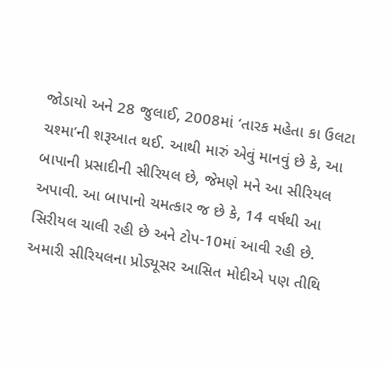જોડાયો અને 28 જુલાઈ, 2008માં ‘તારક મહેતા કા ઉલટા ચશ્મા’ની શરૂઆત થઈ. આથી મારું એવું માનવું છે કે, આ બાપાની પ્રસાદીની સીરિયલ છે, જેમણે મને આ સીરિયલ અપાવી. આ બાપાનો ચમત્કાર જ છે કે, 14 વર્ષથી આ સિરીયલ ચાલી રહી છે અને ટોપ-10માં આવી રહી છે.
અમારી સીરિયલના પ્રોડ્યૂસર આસિત મોદીએ પણ તીથિ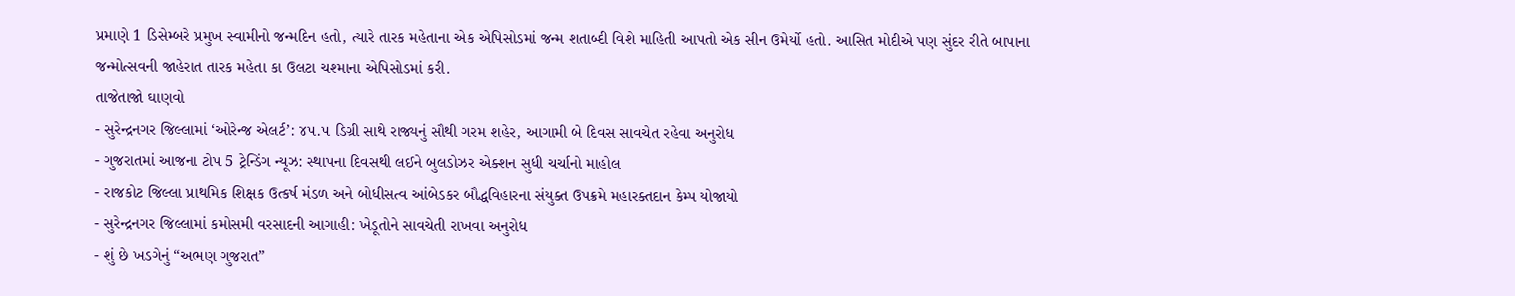પ્રમાણે 1 ડિસેમ્બરે પ્રમુખ સ્વામીનો જન્મદિન હતો, ત્યારે તારક મહેતાના એક એપિસોડમાં જન્મ શતાબ્દી વિશે માહિતી આપતો એક સીન ઉમેર્યો હતો. આસિત મોદીએ પણ સુંદર રીતે બાપાના જન્મોત્સવની જાહેરાત તારક મહેતા કા ઉલટા ચશ્માના એપિસોડમાં કરી.
તાજેતાજો ઘાણવો
- સુરેન્દ્રનગર જિલ્લામાં ‘ઓરેન્જ એલર્ટ’: ૪૫.૫ ડિગ્રી સાથે રાજ્યનું સૌથી ગરમ શહેર, આગામી બે દિવસ સાવચેત રહેવા અનુરોધ
- ગુજરાતમાં આજના ટોપ 5 ટ્રેન્ડિંગ ન્યૂઝ: સ્થાપના દિવસથી લઈને બુલડોઝર એક્શન સુધી ચર્ચાનો માહોલ
- રાજકોટ જિલ્લા પ્રાથમિક શિક્ષક ઉત્કર્ષ મંડળ અને બોધીસત્વ આંબેડકર બૌદ્ધવિહારના સંયુક્ત ઉપક્રમે મહારક્તદાન કેમ્પ યોજાયો
- સુરેન્દ્રનગર જિલ્લામાં કમોસમી વરસાદની આગાહી: ખેડૂતોને સાવચેતી રાખવા અનુરોધ
- શું છે ખડગેનું “અભણ ગુજરાત”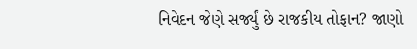નિવેદન જેણે સર્જ્યું છે રાજકીય તોફાન? જાણો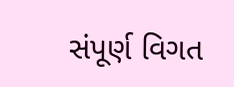સંપૂર્ણ વિગત